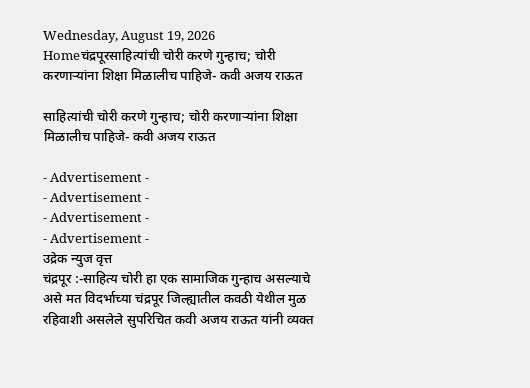Wednesday, August 19, 2026
Homeचंद्रपूरसाहित्यांची चोरी करणे गुन्हाच; चोरी करणाऱ्यांना शिक्षा मिळालीच पाहिजे- कवी अजय राऊत

साहित्यांची चोरी करणे गुन्हाच; चोरी करणाऱ्यांना शिक्षा मिळालीच पाहिजे- कवी अजय राऊत

- Advertisement -
- Advertisement -
- Advertisement -
- Advertisement -
उद्रेक न्युज वृत्त
चंद्रपूर :-साहित्य चोरी हा एक सामाजिक गुन्हाच असल्याचे असे मत विदर्भाच्या चंद्रपूर जिल्ह्यातील कवठी येथील मुळ रहिवाशी असलेले सुपरिचित कवी अजय राऊत यांनी व्यक्त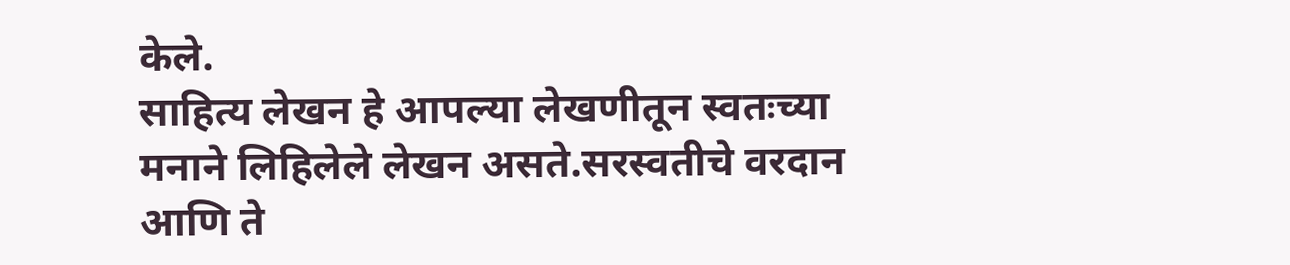केले.
साहित्य लेखन हे आपल्या लेखणीतून स्वतःच्या मनाने लिहिलेले लेखन असते.सरस्वतीचे वरदान आणि ते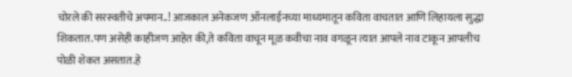चोरले की सरस्वतीचे अपमान..! आजकाल अनेकजण ऑनलाईनच्या माध्यमातून कविता वाचतात आणि लिहायला सुद्धा शिकतात.पण असेही काहीजण आहेत की,ते कविता वाचून मूळ कवीचा नाव वगळून त्यात आपले नाव टाकून आपलीच पोळी शेकत असतात.हे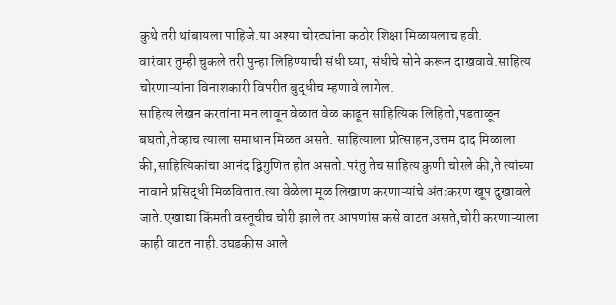कुथे तरी थांबायला पाहिजे.या अश्या चोरट्यांना कठोर शिक्षा मिळायलाच हवी.
वारंवार तुम्ही चुकले तरी पुन्हा लिहिण्याची संधी घ्या, संधीचे सोने करून दाखवावे.साहित्य चोरणाऱ्यांना विनाशकारी विपरीत बुद्धीच म्हणावे लागेल.
साहित्य लेखन करतांना मन लावून वेळात वेळ काढून साहित्यिक लिहितो,पडताळून बघतो,तेव्हाच त्याला समाधान मिळत असते. साहित्याला प्रोत्साहन,उत्तम दाद मिळाला की,साहित्यिकांचा आनंद द्विगुणित होत असतो.परंतु तेच साहित्य कुणी चोरले की,ते त्यांच्या नावाने प्रसिद्धी मिळवितात.त्या वेळेला मूळ लिखाण करणाऱ्यांचे अंतःकरण खूप दुखावले जाते.एखाद्या किंमती वस्तूचीच चोरी झाले तर आपणांस कसे वाटत असते,चोरी करणाऱ्याला काही वाटत नाही.उघडकीस आले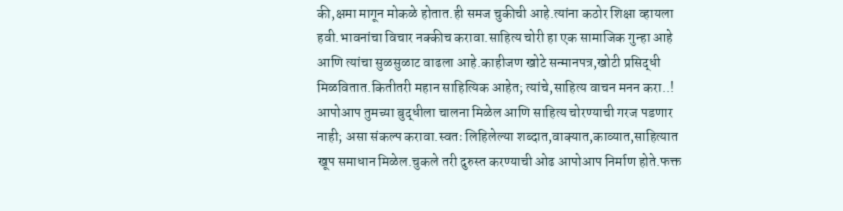की,क्षमा मागून मोकळे होतात.ही समज चुकीची आहे.त्यांना कठोर शिक्षा व्हायला हवी.भावनांचा विचार नक्कीच करावा.साहित्य चोरी हा एक सामाजिक गुन्हा आहे आणि त्यांचा सुळसुळाट वाढला आहे.काहीजण खोटे सन्मानपत्र,खोटी प्रसिद्धी मिळवितात.कितीतरी महान साहित्यिक आहेत; त्यांचे,साहित्य वाचन मनन करा..! आपोआप तुमच्या बुद्धीला चालना मिळेल आणि साहित्य चोरण्याची गरज पडणार नाही; असा संकल्प करावा.स्वतः लिहिलेल्या शब्दात,वाक्यात,काव्यात,साहित्यात खूप समाधान मिळेल.चुकले तरी दुरुस्त करण्याची ओढ आपोआप निर्माण होते.फक्त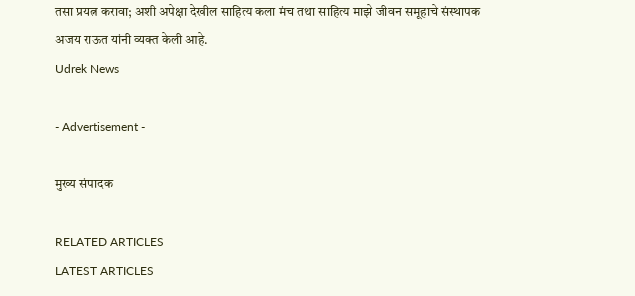तसा प्रयत्न करावा; अशी अपेक्षा देखील साहित्य कला मंच तथा साहित्य माझे जीवन समूहाचे संस्थापक अजय राऊत यांनी व्यक्त केली आहे.
Udrek News

- Advertisement -

मुख्य संपादक

RELATED ARTICLES
LATEST ARTICLES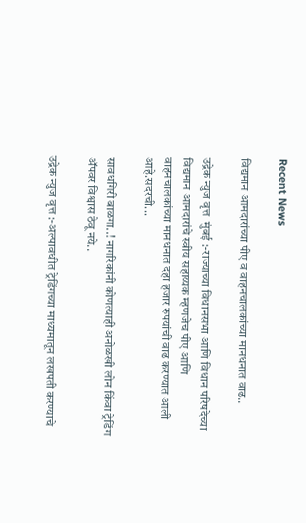Recent News

विद्यमान आमदारांच्या पीए व वाहनचालकांच्या मानधनात वाढ..

उद्रेक न्युज वृत्त  मुंबई :-राज्याच्या विधानसभा आणि विधान परिषदेच्या विद्यमान आमदारांचे स्वीय सहाय्यक म्हणजेच पीए आणि वाहनचालकांच्या मानधनात दहा हजार रुपयांची वाढ करण्यात आली आहे.सदरची...

सावधगिरी बाळगा..! नागरिकांनी कोणत्याही अनोळखी लोन किंवा ट्रेडिंग ॲपवर विश्वास ठेवू नये..

उद्रेक न्युज वृत्त :-अल्पावधीत ट्रेडिंगच्या माध्यमातून लखपती करण्याचे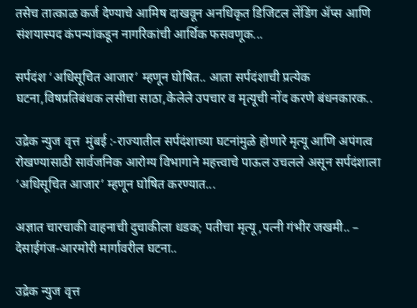तसेच तात्काळ कर्ज देण्याचे आमिष दाखवून अनधिकृत डिजिटल लेंडिंग ॲप्स आणि संशयास्पद कंपन्यांकडून नागरिकांची आर्थिक फसवणूक...

सर्पदंश ‘अधिसूचित आजार’ म्हणून घोषित.. आता सर्पदंशाची प्रत्येक घटना,विषप्रतिबंधक लसीचा साठा,केलेले उपचार व मृत्यूची नोंद करणे बंधनकारक..

उद्रेक न्युज वृत्त  मुंबई :-राज्यातील सर्पदंशाच्या घटनांमुळे होणारे मृत्यू आणि अपंगत्व रोखण्यासाठी सार्वजनिक आरोग्य विभागाने महत्त्वाचे पाऊल उचलले असून सर्पदंशाला ‘अधिसूचित आजार’ म्हणून घोषित करण्यात...

अज्ञात चारचाकी वाहनाची दुचाकीला धडक; पतीचा मृत्यू,पत्नी गंभीर जखमी.. – देसाईगंज-आरमोरी मार्गावरील घटना..

उद्रेक न्युज वृत्त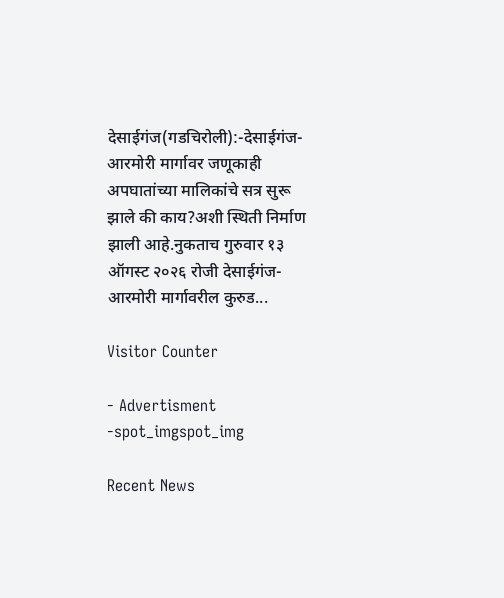देसाईगंज(गडचिरोली):-देसाईगंज-आरमोरी मार्गावर जणूकाही अपघातांच्या मालिकांचे सत्र सुरू झाले की काय?अशी स्थिती निर्माण झाली आहे.नुकताच गुरुवार १३ ऑगस्ट २०२६ रोजी देसाईगंज-आरमोरी मार्गावरील कुरुड...

Visitor Counter

- Advertisment -spot_imgspot_img

Recent News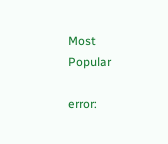Most Popular

error: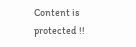Content is protected !!